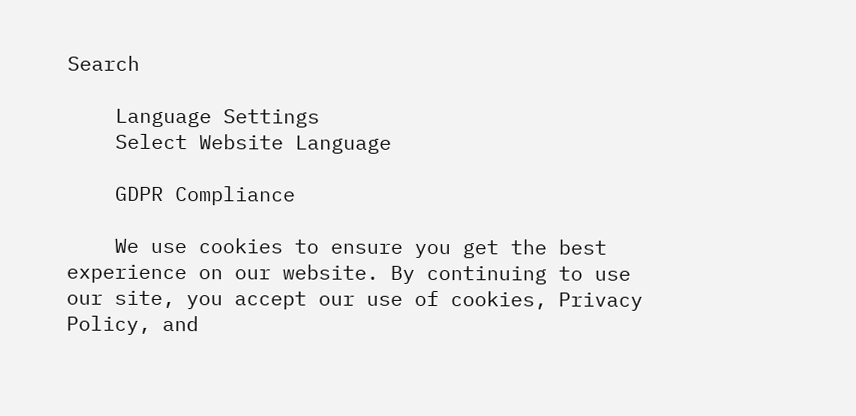Search

    Language Settings
    Select Website Language

    GDPR Compliance

    We use cookies to ensure you get the best experience on our website. By continuing to use our site, you accept our use of cookies, Privacy Policy, and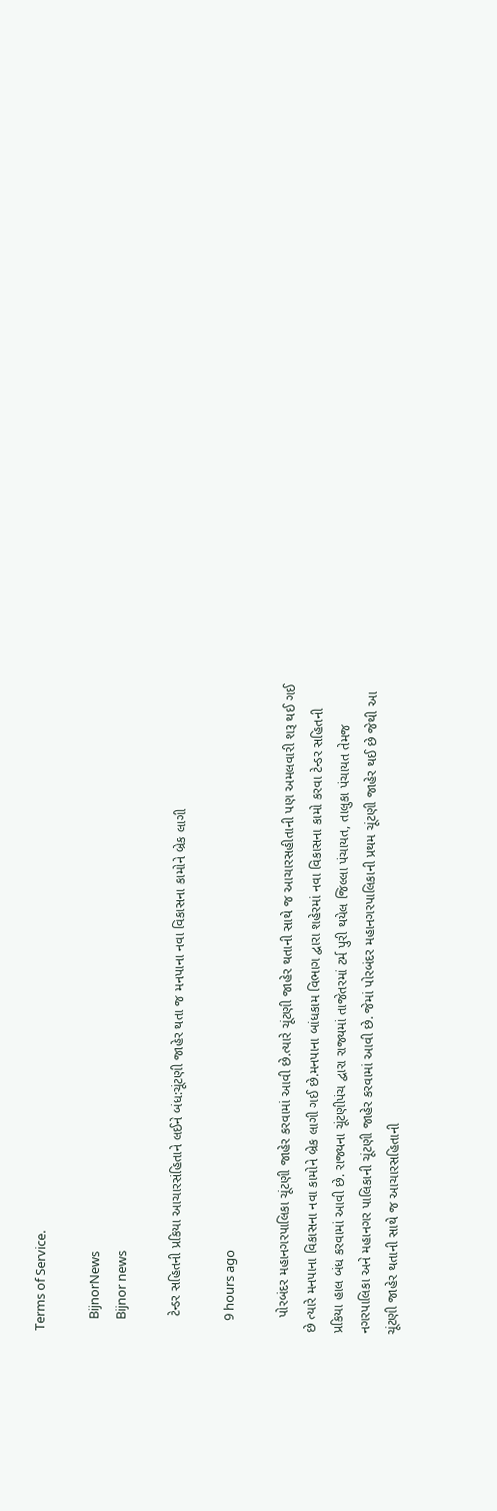Terms of Service.

    BijnorNews
    Bijnor news

    ટેન્ડર સહિતની પ્રકિયા આચારસંહિતાને લઈને બંધ:ચૂંટણી જાહેર થતા જ મનપાના નવા વિકાસના કામોને બ્રેક લાગી

    9 hours ago

    પોરબંદર મહાનગરપાલિકા ચૂંટણી જાહેર કરવામાં આવી છે.ત્યારે ચૂંટણી જાહેર થતાની સાથે જ આચારસહીતાની પણ અમલવારી શરૂ થઈ ગઈ છે ત્યારે મનપાના વિકાસના નવા કામોને બ્રેક લાગી ગઈ છે.મનપાના બાંધકામ વિભાગ દ્વારા શહેરમાં નવા વિકાસના કામો કરવા ટેન્ડર સહિતની પ્રકિયા હાલ બંધ કરવામાં આવી છે. રાજ્યના ચૂંટણીપંચ દ્વારા રાજ્યમાં તાજેતરમાં ટર્મ પુરી થયેલ જિલ્લા પંચાયત, તાલુકા પંચાયત તેમજ નગરપાલિકા અને મહાનગર પાલિકાની ચૂંટણી જાહેર કરવામાં આવી છે. જેમાં પોરબંદર મહાનગરપાલિકાની પ્રથમ ચૂંટણી જાહેર થઈ છે જેથી આ ચૂંટણી જાહેર થતાની સાથે જ આચારસહિતાની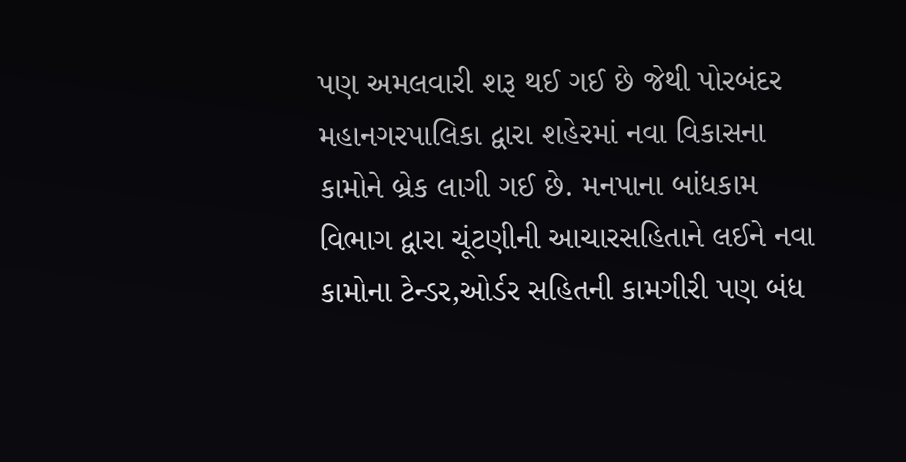પણ અમલવારી શરૂ થઈ ગઈ છે જેથી પોરબંદર મહાનગરપાલિકા દ્વારા શહેરમાં નવા વિકાસના કામોને બ્રેક લાગી ગઈ છે. મનપાના બાંધકામ વિભાગ દ્વારા ચૂંટણીની આચારસહિતાને લઈને નવા કામોના ટેન્ડર,ઓર્ડર સહિતની કામગીરી પણ બંધ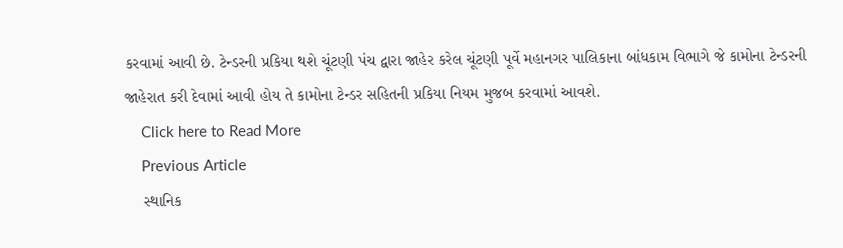કરવામાં આવી છે. ટેન્ડરની પ્રકિયા થશે ચૂંટણી પંચ દ્વારા જાહેર કરેલ ચૂંટણી પૂર્વે મહાનગર પાલિકાના બાંધકામ વિભાગે જે કામોના ટેન્ડરની જાહેરાત કરી દેવામાં આવી હોય તે કામોના ટેન્ડર સહિતની પ્રકિયા નિયમ મુજબ કરવામાં આવશે.
    Click here to Read More
    Previous Article
    સ્થાનિક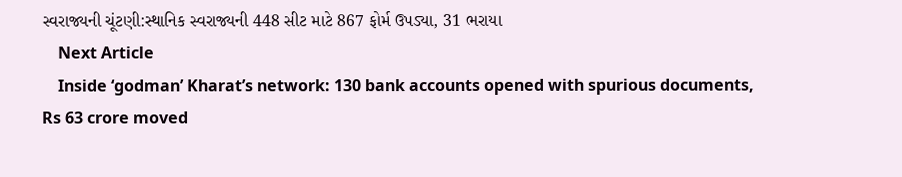સ્વરાજ્યની ચૂંટણી:સ્થાનિક સ્વરાજ્યની 448 સીટ માટે 867 ફોર્મ ઉપડ્યા, 31 ભરાયા
    Next Article
    Inside ‘godman’ Kharat’s network: 130 bank accounts opened with spurious documents, Rs 63 crore moved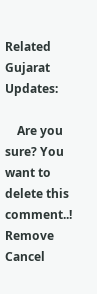Related Gujarat Updates:

    Are you sure? You want to delete this comment..! Remove Cancel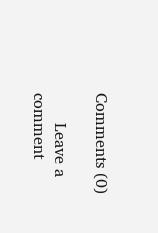Comments (0)

      Leave a comment